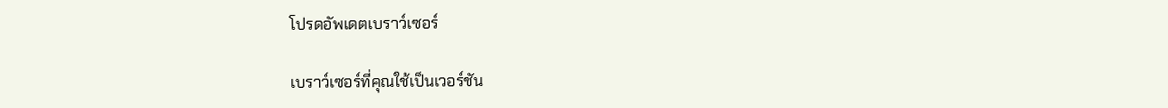โปรดอัพเดตเบราว์เซอร์

เบราว์เซอร์ที่คุณใช้เป็นเวอร์ชัน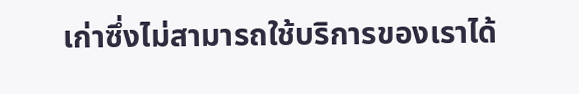เก่าซึ่งไม่สามารถใช้บริการของเราได้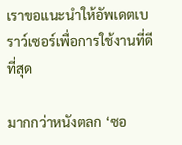เราขอแนะนำให้อัพเดตเบราว์เซอร์เพื่อการใช้งานที่ดีที่สุด

มากกว่าหนังตลก ‘ซอ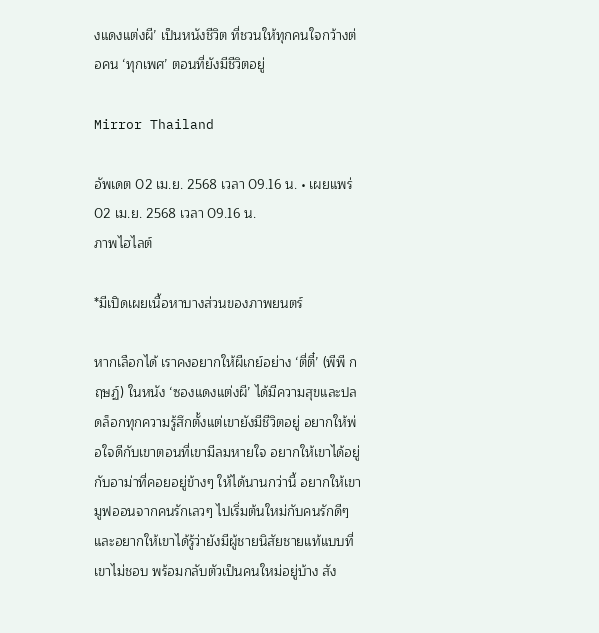งแดงแต่งผี’ เป็นหนังชีวิต ที่ชวนให้ทุกคนใจกว้างต่อคน ‘ทุกเพศ’ ตอนที่ยังมีชีวิตอยู่

Mirror Thailand

อัพเดต 02 เม.ย. 2568 เวลา 09.16 น. • เผยแพร่ 02 เม.ย. 2568 เวลา 09.16 น.
ภาพไฮไลต์

*มีเปิดเผยเนื้อหาบางส่วนของภาพยนตร์

หากเลือกได้ เราคงอยากให้ผีเกย์อย่าง ‘ตี่ตี๋’ (พีพี กฤษฏ์) ในหนัง ‘ซองแดงแต่งผี’ ได้มีความสุขและปลดล็อกทุกความรู้สึกตั้งแต่เขายังมีชีวิตอยู่ อยากให้พ่อใจดีกับเขาตอนที่เขามีลมหายใจ อยากให้เขาได้อยู่กับอาม่าที่คอยอยู่ข้างๆ ให้ได้นานกว่านี้ อยากให้เขามูฟออนจากคนรักเลวๆ ไปเริ่มต้นใหม่กับคนรักดีๆ และอยากให้เขาได้รู้ว่ายังมีผู้ชายนิสัยชายแท้แบบที่เขาไม่ชอบ พร้อมกลับตัวเป็นคนใหม่อยู่บ้าง สัง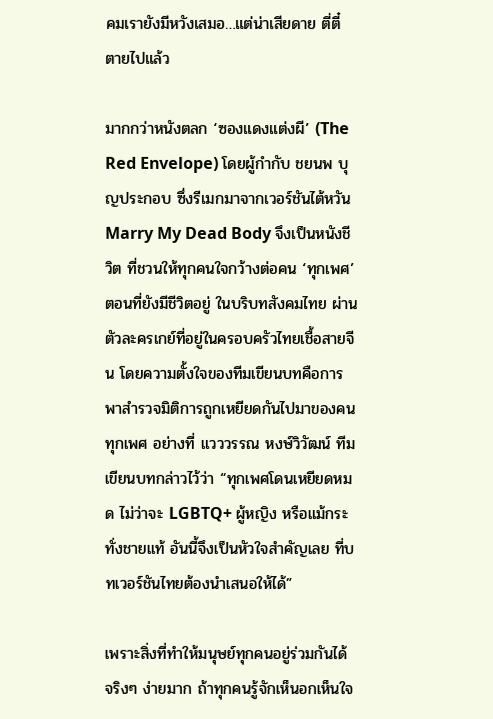คมเรายังมีหวังเสมอ…แต่น่าเสียดาย ตี่ตี๋ ตายไปแล้ว

มากกว่าหนังตลก ‘ซองแดงแต่งผี’ (The Red Envelope) โดยผู้กำกับ ชยนพ บุญประกอบ ซึ่งรีเมกมาจากเวอร์ชันไต้หวัน Marry My Dead Body จึงเป็นหนังชีวิต ที่ชวนให้ทุกคนใจกว้างต่อคน ‘ทุกเพศ’ ตอนที่ยังมีชีวิตอยู่ ในบริบทสังคมไทย ผ่านตัวละครเกย์ที่อยู่ในครอบครัวไทยเชื้อสายจีน โดยความตั้งใจของทีมเขียนบทคือการพาสำรวจมิติการถูกเหยียดกันไปมาของคนทุกเพศ อย่างที่ แวววรรณ หงษ์วิวัฒน์ ทีมเขียนบทกล่าวไว้ว่า “ทุกเพศโดนเหยียดหมด ไม่ว่าจะ LGBTQ+ ผู้หญิง หรือแม้กระทั่งชายแท้ อันนี้จึงเป็นหัวใจสำคัญเลย ที่บทเวอร์ชันไทยต้องนำเสนอให้ได้”

เพราะสิ่งที่ทำให้มนุษย์ทุกคนอยู่ร่วมกันได้ จริงๆ ง่ายมาก ถ้าทุกคนรู้จักเห็นอกเห็นใจ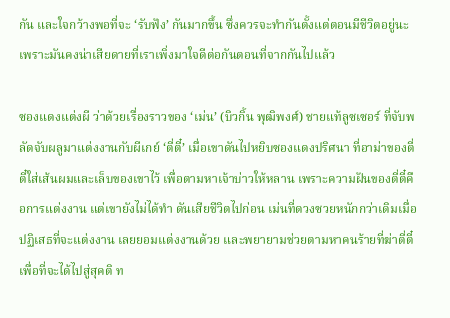กัน และใจกว้างพอที่จะ ‘รับฟัง’ กันมากขึ้น ซึ่งควรจะทำกันตั้งแต่ตอนมีชีวิตอยู่นะ เพราะมันคงน่าเสียดายที่เราเพิ่งมาใจดีต่อกันตอนที่จากกันไปแล้ว

ซองแดงแต่งผี ว่าด้วยเรื่องราวของ ‘เม่น’ (บิวกิ้น พุฒิพงศ์) ชายแท้ลูซเซอร์ ที่จับพลัดจับผลูมาแต่งงานกับผีเกย์ ‘ตี่ตี๋’ เมื่อเขาดันไปหยิบซองแดงปริศนา ที่อาม่าของตี่ตี๋ใส่เส้นผมและเล็บของเขาไว้ เพื่อตามหาเจ้าบ่าวให้หลาน เพราะความฝันของตี่ตี๋คือการแต่งงาน แต่เขายังไม่ได้ทำ ดันเสียชีวิตไปก่อน เม่นที่ดวงซวยหนักกว่าเดิมเมื่อปฏิเสธที่จะแต่งงาน เลยยอมแต่งงานด้วย และพยายามช่วยตามหาคนร้ายที่ฆ่าตี่ตี๋ เพื่อที่จะได้ไปสู่สุคติ ท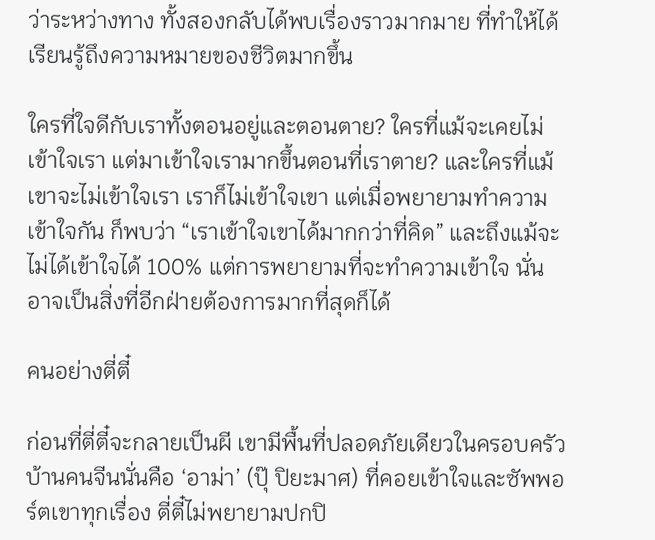ว่าระหว่างทาง ทั้งสองกลับได้พบเรื่องราวมากมาย ที่ทำให้ได้เรียนรู้ถึงความหมายของชีวิตมากขึ้น

ใครที่ใจดีกับเราทั้งตอนอยู่และตอนตาย? ใครที่แม้จะเคยไม่เข้าใจเรา แต่มาเข้าใจเรามากขึ้นตอนที่เราตาย? และใครที่แม้เขาจะไม่เข้าใจเรา เราก็ไม่เข้าใจเขา แต่เมื่อพยายามทำความเข้าใจกัน ก็พบว่า “เราเข้าใจเขาได้มากกว่าที่คิด” และถึงแม้จะไม่ได้เข้าใจได้ 100% แต่การพยายามที่จะทำความเข้าใจ นั่นอาจเป็นสิ่งที่อีกฝ่ายต้องการมากที่สุดก็ได้

คนอย่างตี่ตี๋

ก่อนที่ตี่ตี๋จะกลายเป็นผี เขามีพื้นที่ปลอดภัยเดียวในครอบครัวบ้านคนจีนนั่นคือ ‘อาม่า’ (ปุ๊ ปิยะมาศ) ที่คอยเข้าใจและซัพพอร์ตเขาทุกเรื่อง ตี่ตี๋ไม่พยายามปกปิ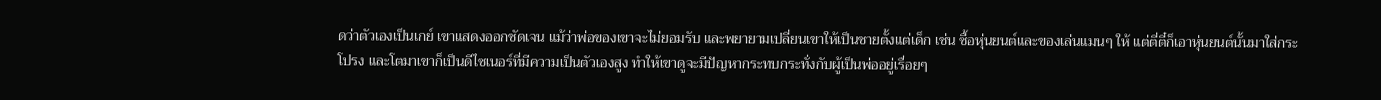ดว่าตัวเองเป็นเกย์ เขาแสดงออกชัดเจน แม้ว่าพ่อของเขาจะไม่ยอมรับ และพยายามเปลี่ยนเขาให้เป็นชายตั้งแต่เด็ก เช่น ซื้อหุ่นยนต์และของเล่นแมนๆ ให้ แต่ตี่ตี๋ก็เอาหุ่นยนต์นั้นมาใส่กระโปรง และโตมาเขาก็เป็นดีไซเนอร์ที่มีความเป็นตัวเองสูง ทำให้เขาดูจะมีปัญหากระทบกระทั่งกับผู้เป็นพ่ออยู่เรื่อยๆ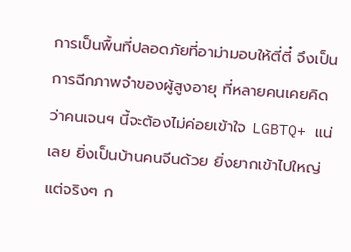การเป็นพื้นที่ปลอดภัยที่อาม่ามอบให้ตี่ตี๋ จึงเป็นการฉีกภาพจำของผู้สูงอายุ ที่หลายคนเคยคิดว่าคนเจนฯ นี้จะต้องไม่ค่อยเข้าใจ LGBTQ+ แน่เลย ยิ่งเป็นบ้านคนจีนด้วย ยิ่งยากเข้าไปใหญ่ แต่จริงๆ ก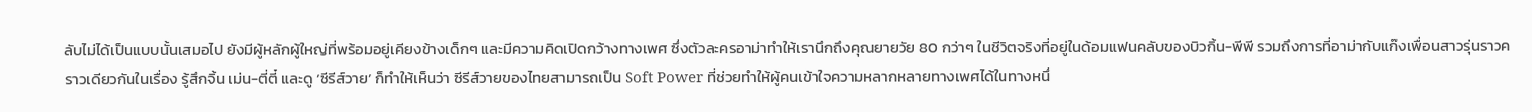ลับไม่ได้เป็นแบบนั้นเสมอไป ยังมีผู้หลักผู้ใหญ่ที่พร้อมอยู่เคียงข้างเด็กๆ และมีความคิดเปิดกว้างทางเพศ ซึ่งตัวละครอาม่าทำให้เรานึกถึงคุณยายวัย 80 กว่าๆ ในชีวิตจริงที่อยู่ในด้อมแฟนคลับของบิวกิ้น-พีพี รวมถึงการที่อาม่ากับแก๊งเพื่อนสาวรุ่นราวคราวเดียวกันในเรื่อง รู้สึกจิ้น เม่น-ตี่ตี๋ และดู ‘ซีรีส์วาย’ ก็ทำให้เห็นว่า ซีรีส์วายของไทยสามารถเป็น Soft Power ที่ช่วยทำให้ผู้คนเข้าใจความหลากหลายทางเพศได้ในทางหนึ่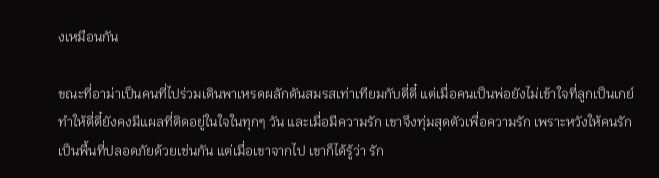งเหมือนกัน

ขณะที่อาม่าเป็นคนที่ไปร่วมเดินพาเหรดผลักดันสมรสเท่าเทียมกับตี่ตี๋ แต่เมื่อคนเป็นพ่อยังไม่เข้าใจที่ลูกเป็นเกย์ ทำให้ตี่ตี๋ยังคงมีแผลที่ติดอยู่ในใจในทุกๆ วัน และเมื่อมีความรัก เขาจึงทุ่มสุดตัวเพื่อความรัก เพราะหวังให้คนรักเป็นพื้นที่ปลอดภัยด้วยเช่นกัน แต่เมื่อเขาจากไป เขาก็ได้รู้ว่า รัก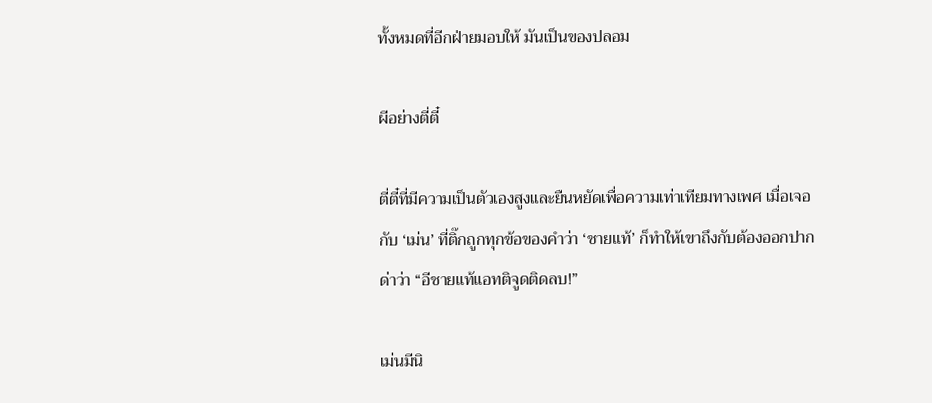ทั้งหมดที่อีกฝ่ายมอบให้ มันเป็นของปลอม

ผีอย่างตี่ตี๋

ตี่ตี๋ที่มีความเป็นตัวเองสูงและยืนหยัดเพื่อความเท่าเทียมทางเพศ เมื่อเจอกับ ‘เม่น’ ที่ติ๊กถูกทุกข้อของคำว่า ‘ชายแท้’ ก็ทำให้เขาถึงกับต้องออกปากด่าว่า “อีชายแท้แอทติจูดติดลบ!”

เม่นมีนิ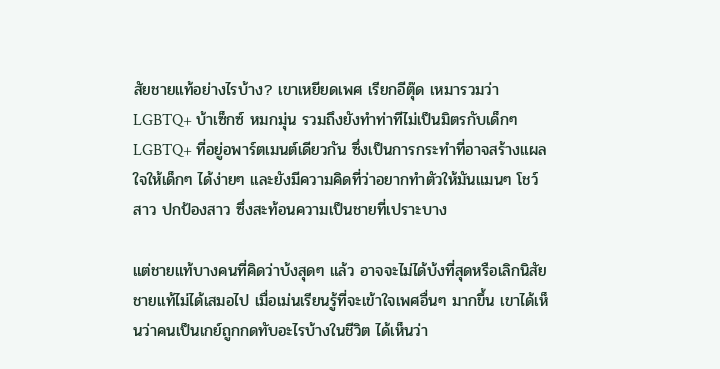สัยชายแท้อย่างไรบ้าง? เขาเหยียดเพศ เรียกอีตุ๊ด เหมารวมว่า LGBTQ+ บ้าเซ็กซ์ หมกมุ่น รวมถึงยังทำท่าทีไม่เป็นมิตรกับเด็กๆ LGBTQ+ ที่อยู่อพาร์ตเมนต์เดียวกัน ซึ่งเป็นการกระทำที่อาจสร้างแผลใจให้เด็กๆ ได้ง่ายๆ และยังมีความคิดที่ว่าอยากทำตัวให้มันแมนๆ โชว์สาว ปกป้องสาว ซึ่งสะท้อนความเป็นชายที่เปราะบาง

แต่ชายแท้บางคนที่คิดว่าบ้งสุดๆ แล้ว อาจจะไม่ได้บ้งที่สุดหรือเลิกนิสัยชายแท้ไม่ได้เสมอไป เมื่อเม่นเรียนรู้ที่จะเข้าใจเพศอื่นๆ มากขึ้น เขาได้เห็นว่าคนเป็นเกย์ถูกกดทับอะไรบ้างในชีวิต ได้เห็นว่า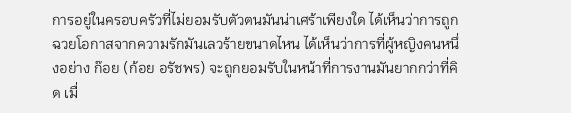การอยู่ในครอบครัวที่ไม่ยอมรับตัวตนมันน่าเศร้าเพียงใด ได้เห็นว่าการถูกฉวยโอกาสจากความรักมันเลวร้ายขนาดไหน ได้เห็นว่าการที่ผู้หญิงคนหนึ่งอย่าง ก๊อย (ก้อย อรัชพร) จะถูกยอมรับในหน้าที่การงานมันยากกว่าที่คิด เมื่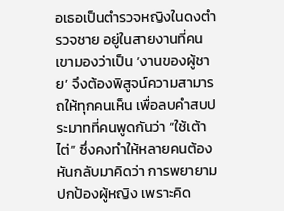อเธอเป็นตำรวจหญิงในดงตำรวจชาย อยู่ในสายงานที่คนเขามองว่าเป็น ‘งานของผู้ชาย’ จึงต้องพิสูจน์ความสามารถให้ทุกคนเห็น เพื่อลบคำสบประมาทที่คนพูดกันว่า “ใช้เต้าไต่” ซึ่งคงทำให้หลายคนต้องหันกลับมาคิดว่า การพยายามปกป้องผู้หญิง เพราะคิด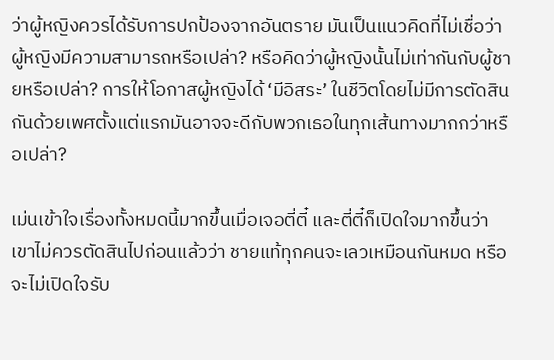ว่าผู้หญิงควรได้รับการปกป้องจากอันตราย มันเป็นแนวคิดที่ไม่เชื่อว่าผู้หญิงมีความสามารถหรือเปล่า? หรือคิดว่าผู้หญิงนั้นไม่เท่ากันกับผู้ชายหรือเปล่า? การให้โอกาสผู้หญิงได้ ‘มีอิสระ’ ในชีวิตโดยไม่มีการตัดสินกันด้วยเพศตั้งแต่แรกมันอาจจะดีกับพวกเธอในทุกเส้นทางมากกว่าหรือเปล่า?

เม่นเข้าใจเรื่องทั้งหมดนี้มากขึ้นเมื่อเจอตี่ตี๋ และตี่ตี๋ก็เปิดใจมากขึ้นว่า เขาไม่ควรตัดสินไปก่อนแล้วว่า ชายแท้ทุกคนจะเลวเหมือนกันหมด หรือจะไม่เปิดใจรับ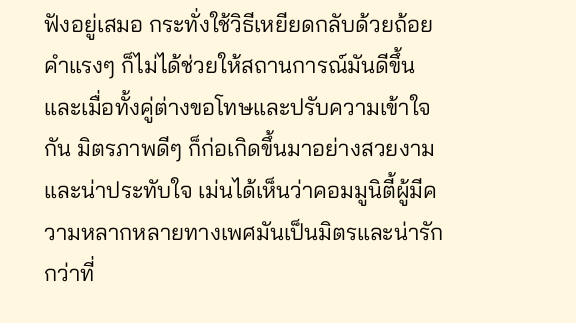ฟังอยู่เสมอ กระทั่งใช้วิธีเหยียดกลับด้วยถ้อยคำแรงๆ ก็ไม่ได้ช่วยให้สถานการณ์มันดีขึ้น และเมื่อทั้งคู่ต่างขอโทษและปรับความเข้าใจกัน มิตรภาพดีๆ ก็ก่อเกิดขึ้นมาอย่างสวยงามและน่าประทับใจ เม่นได้เห็นว่าคอมมูนิตี้ผู้มีความหลากหลายทางเพศมันเป็นมิตรและน่ารักกว่าที่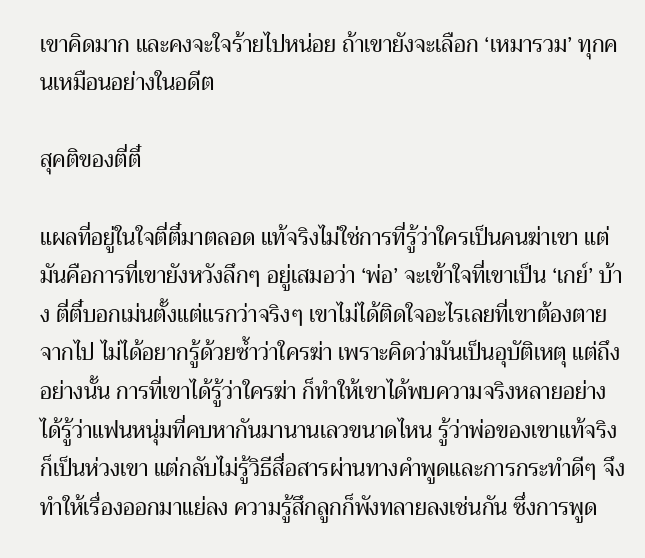เขาคิดมาก และคงจะใจร้ายไปหน่อย ถ้าเขายังจะเลือก ‘เหมารวม’ ทุกคนเหมือนอย่างในอดีต

สุคติของตี่ตี๋

แผลที่อยู่ในใจตี่ตี๋มาตลอด แท้จริงไม่ใช่การที่รู้ว่าใครเป็นคนฆ่าเขา แต่มันคือการที่เขายังหวังลึกๆ อยู่เสมอว่า ‘พ่อ’ จะเข้าใจที่เขาเป็น ‘เกย์’ บ้าง ตี่ตี๋บอกเม่นตั้งแต่แรกว่าจริงๆ เขาไม่ได้ติดใจอะไรเลยที่เขาต้องตายจากไป ไม่ได้อยากรู้ด้วยซ้ำว่าใครฆ่า เพราะคิดว่ามันเป็นอุบัติเหตุ แต่ถึงอย่างนั้น การที่เขาได้รู้ว่าใครฆ่า ก็ทำให้เขาได้พบความจริงหลายอย่าง ได้รู้ว่าแฟนหนุ่มที่คบหากันมานานเลวขนาดไหน รู้ว่าพ่อของเขาแท้จริงก็เป็นห่วงเขา แต่กลับไม่รู้วิธีสื่อสารผ่านทางคำพูดและการกระทำดีๆ จึงทำให้เรื่องออกมาแย่ลง ความรู้สึกลูกก็พังทลายลงเช่นกัน ซึ่งการพูด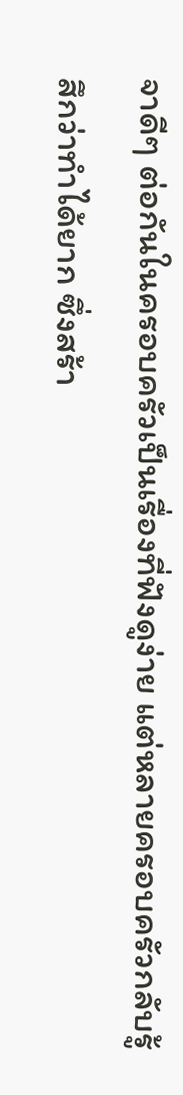จาดีๆ ต่อกันในครอบครัวเป็นเรื่องที่ฟังดูง่าย แต่หลายครอบครัวกลับรู้สึกว่าทำได้ยาก ซึ่งสร้า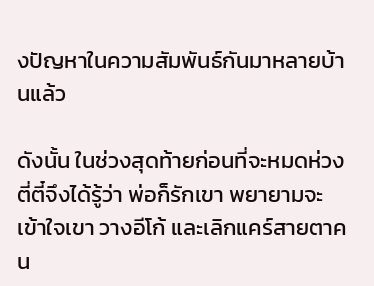งปัญหาในความสัมพันธ์กันมาหลายบ้านแล้ว

ดังนั้น ในช่วงสุดท้ายก่อนที่จะหมดห่วง ตี่ตี๋จึงได้รู้ว่า พ่อก็รักเขา พยายามจะเข้าใจเขา วางอีโก้ และเลิกแคร์สายตาคน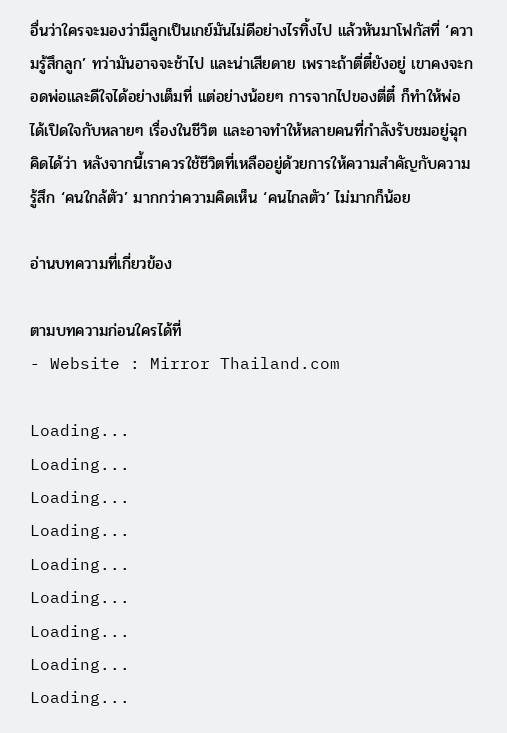อื่นว่าใครจะมองว่ามีลูกเป็นเกย์มันไม่ดีอย่างไรทิ้งไป แล้วหันมาโฟกัสที่ ‘ความรู้สึกลูก’ ทว่ามันอาจจะช้าไป และน่าเสียดาย เพราะถ้าตี่ตี๋ยังอยู่ เขาคงจะกอดพ่อและดีใจได้อย่างเต็มที่ แต่อย่างน้อยๆ การจากไปของตี่ตี๋ ก็ทำให้พ่อได้เปิดใจกับหลายๆ เรื่องในชีวิต และอาจทำให้หลายคนที่กำลังรับชมอยู่ฉุกคิดได้ว่า หลังจากนี้เราควรใช้ชีวิตที่เหลืออยู่ด้วยการให้ความสำคัญกับความรู้สึก ‘คนใกล้ตัว’ มากกว่าความคิดเห็น ‘คนไกลตัว’ ไม่มากก็น้อย

อ่านบทความที่เกี่ยวข้อง

ตามบทความก่อนใครได้ที่
- Website : Mirror Thailand.com

Loading...
Loading...
Loading...
Loading...
Loading...
Loading...
Loading...
Loading...
Loading...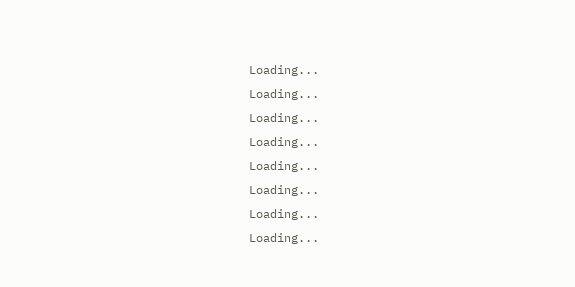Loading...
Loading...
Loading...
Loading...
Loading...
Loading...
Loading...
Loading...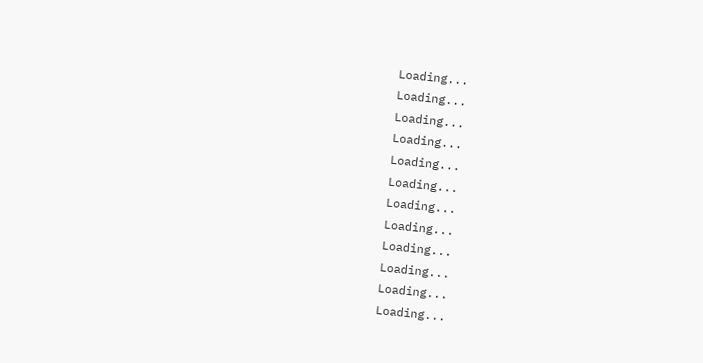Loading...
Loading...
Loading...
Loading...
Loading...
Loading...
Loading...
Loading...
Loading...
Loading...
Loading...
Loading...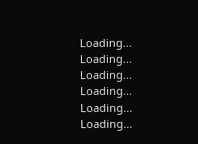Loading...
Loading...
Loading...
Loading...
Loading...
Loading...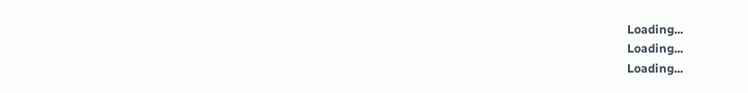Loading...
Loading...
Loading...